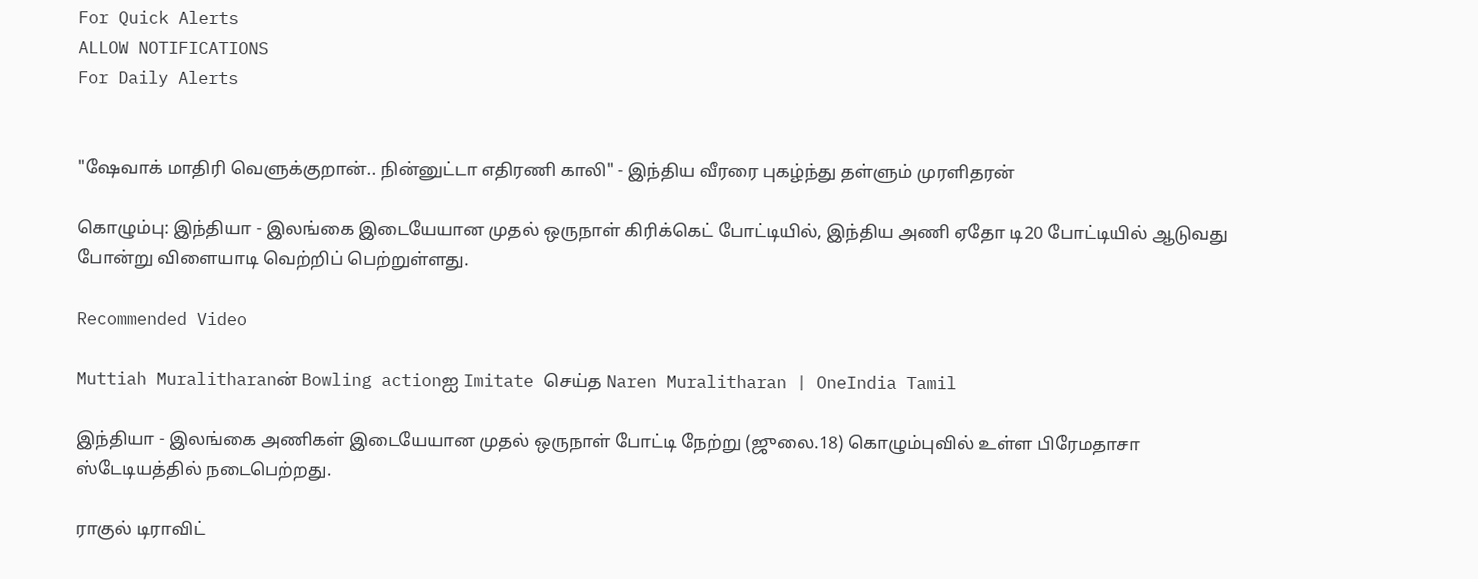For Quick Alerts
ALLOW NOTIFICATIONS
For Daily Alerts


"ஷேவாக் மாதிரி வெளுக்குறான்.. நின்னுட்டா எதிரணி காலி" - இந்திய வீரரை புகழ்ந்து தள்ளும் முரளிதரன்

கொழும்பு: இந்தியா - இலங்கை இடையேயான முதல் ஒருநாள் கிரிக்கெட் போட்டியில், இந்திய அணி ஏதோ டி20 போட்டியில் ஆடுவது போன்று விளையாடி வெற்றிப் பெற்றுள்ளது.

Recommended Video

Muttiah Muralitharanன் Bowling actionஐ Imitate செய்த Naren Muralitharan | OneIndia Tamil

இந்தியா - இலங்கை அணிகள் இடையேயான முதல் ஒருநாள் போட்டி நேற்று (ஜுலை.18) கொழும்புவில் உள்ள பிரேமதாசா ஸ்டேடியத்தில் நடைபெற்றது.

ராகுல் டிராவிட்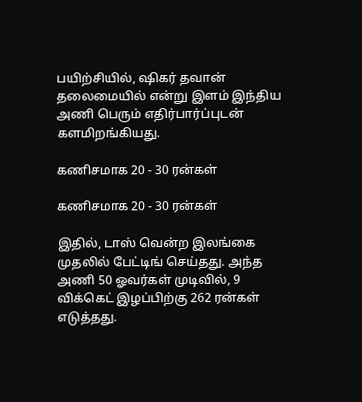பயிற்சியில், ஷிகர் தவான் தலைமையில் என்று இளம் இந்திய அணி பெரும் எதிர்பார்ப்புடன் களமிறங்கியது.

கணிசமாக 20 - 30 ரன்கள்

கணிசமாக 20 - 30 ரன்கள்

இதில், டாஸ் வென்ற இலங்கை முதலில் பேட்டிங் செய்தது. அந்த அணி 50 ஓவர்கள் முடிவில், 9 விக்கெட் இழப்பிற்கு 262 ரன்கள் எடுத்தது.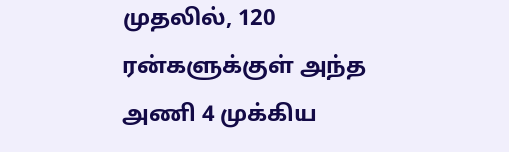முதலில், 120 ரன்களுக்குள் அந்த அணி 4 முக்கிய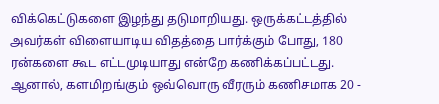விக்கெட்டுகளை இழந்து தடுமாறியது. ஒருக்கட்டத்தில் அவர்கள் விளையாடிய விதத்தை பார்க்கும் போது, 180 ரன்களை கூட எட்டமுடியாது என்றே கணிக்கப்பட்டது. ஆனால், களமிறங்கும் ஒவ்வொரு வீரரும் கணிசமாக 20 -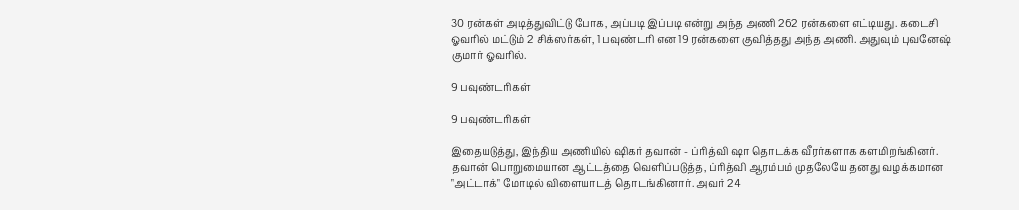30 ரன்கள் அடித்துவிட்டு போக, அப்படி இப்படி என்று அந்த அணி 262 ரன்களை எட்டியது. கடைசி ஓவரில் மட்டும் 2 சிக்ஸர்கள், 1 பவுண்டரி என 19 ரன்களை குவித்தது அந்த அணி. அதுவும் புவனேஷ் குமார் ஓவரில்.

9 பவுண்டரிகள்

9 பவுண்டரிகள்

இதையடுத்து, இந்திய அணியில் ஷிகர் தவான் - ப்ரித்வி ஷா தொடக்க வீரர்களாக களமிறங்கினர். தவான் பொறுமையான ஆட்டத்தை வெளிப்படுத்த, ப்ரித்வி ஆரம்பம் முதலேயே தனது வழக்கமான "அட்டாக்" மோடில் விளையாடத் தொடங்கினார். அவர் 24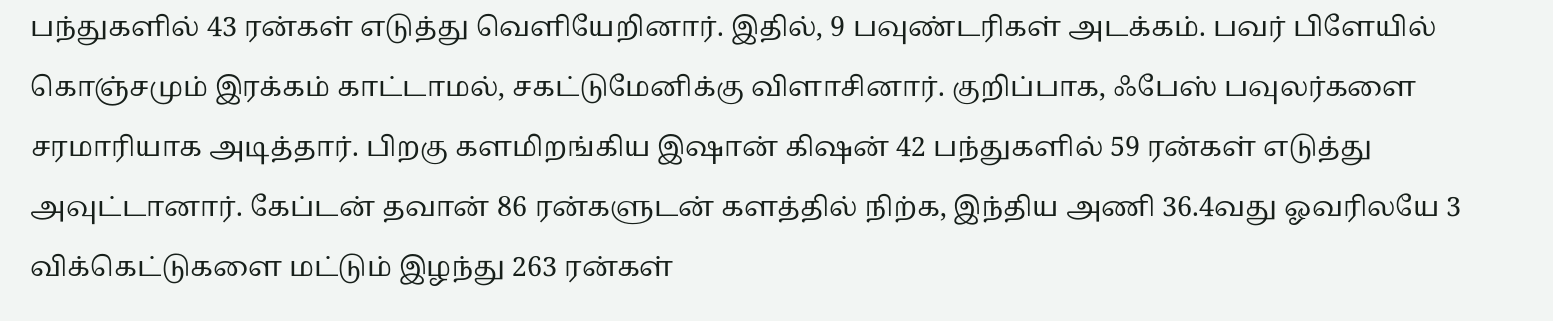பந்துகளில் 43 ரன்கள் எடுத்து வெளியேறினார். இதில், 9 பவுண்டரிகள் அடக்கம். பவர் பிளேயில் கொஞ்சமும் இரக்கம் காட்டாமல், சகட்டுமேனிக்கு விளாசினார். குறிப்பாக, ஃபேஸ் பவுலர்களை சரமாரியாக அடித்தார். பிறகு களமிறங்கிய இஷான் கிஷன் 42 பந்துகளில் 59 ரன்கள் எடுத்து அவுட்டானார். கேப்டன் தவான் 86 ரன்களுடன் களத்தில் நிற்க, இந்திய அணி 36.4வது ஓவரிலயே 3 விக்கெட்டுகளை மட்டும் இழந்து 263 ரன்கள்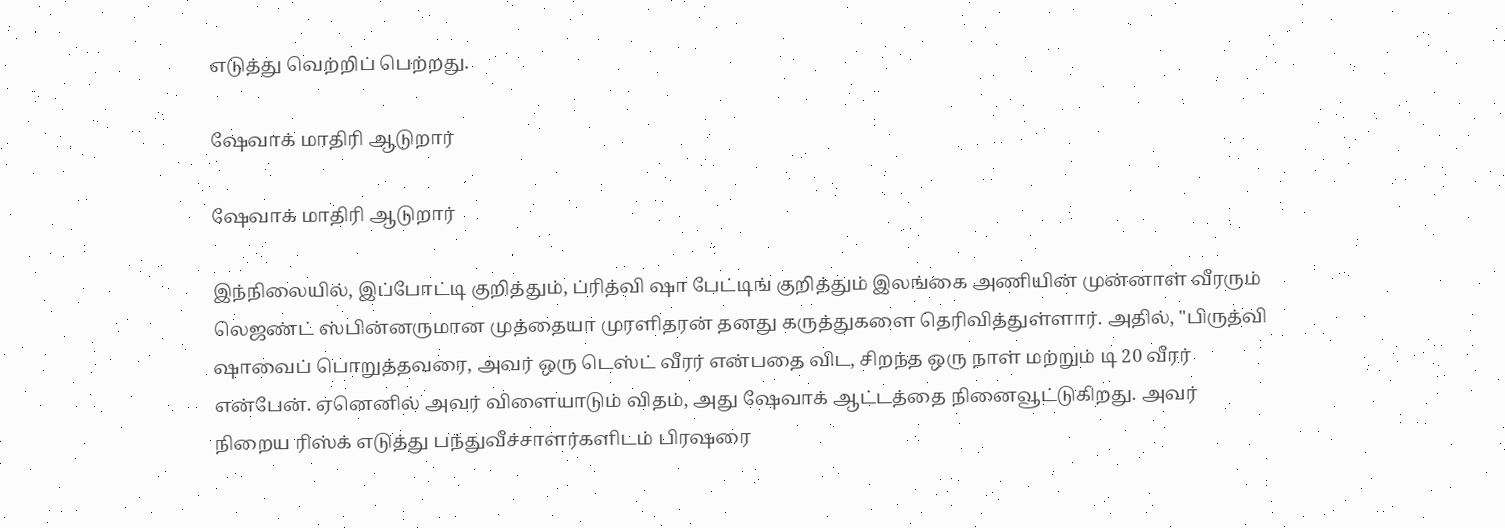எடுத்து வெற்றிப் பெற்றது.

ஷேவாக் மாதிரி ஆடுறார்

ஷேவாக் மாதிரி ஆடுறார்

இந்நிலையில், இப்போட்டி குறித்தும், ப்ரித்வி ஷா பேட்டிங் குறித்தும் இலங்கை அணியின் முன்னாள் வீரரும் லெஜண்ட் ஸ்பின்னருமான முத்தையா முரளிதரன் தனது கருத்துகளை தெரிவித்துள்ளார். அதில், "பிருத்வி ஷாவைப் பொறுத்தவரை, அவர் ஒரு டெஸ்ட் வீரர் என்பதை விட, சிறந்த ஒரு நாள் மற்றும் டி 20 வீரர் என்பேன். ஏனெனில் அவர் விளையாடும் விதம், அது ஷேவாக் ஆட்டத்தை நினைவூட்டுகிறது. அவர் நிறைய ரிஸ்க் எடுத்து பந்துவீச்சாளர்களிடம் பிரஷரை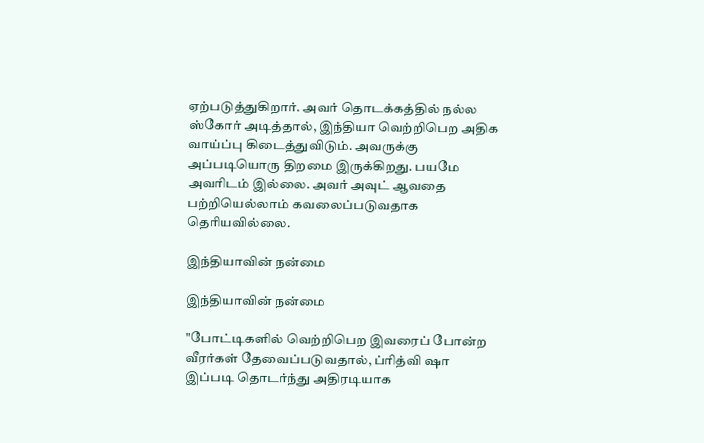ஏற்படுத்துகிறார். அவர் தொடக்கத்தில் நல்ல ஸ்கோர் அடித்தால், இந்தியா வெற்றிபெற அதிக வாய்ப்பு கிடைத்துவிடும். அவருக்கு அப்படியொரு திறமை இருக்கிறது. பயமே அவரிடம் இல்லை. அவர் அவுட் ஆவதை பற்றியெல்லாம் கவலைப்படுவதாக தெரியவில்லை.

இந்தியாவின் நன்மை

இந்தியாவின் நன்மை

"போட்டிகளில் வெற்றிபெற இவரைப் போன்ற வீரர்கள் தேவைப்படுவதால், ப்ரித்வி ஷா இப்படி தொடர்ந்து அதிரடியாக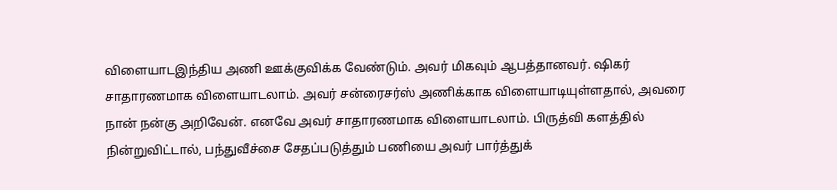விளையாடஇந்திய அணி ஊக்குவிக்க வேண்டும். அவர் மிகவும் ஆபத்தானவர். ஷிகர் சாதாரணமாக விளையாடலாம். அவர் சன்ரைசர்ஸ் அணிக்காக விளையாடியுள்ளதால், அவரை நான் நன்கு அறிவேன். எனவே அவர் சாதாரணமாக விளையாடலாம். பிருத்வி களத்தில் நின்றுவிட்டால், பந்துவீச்சை சேதப்படுத்தும் பணியை அவர் பார்த்துக்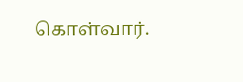கொள்வார்.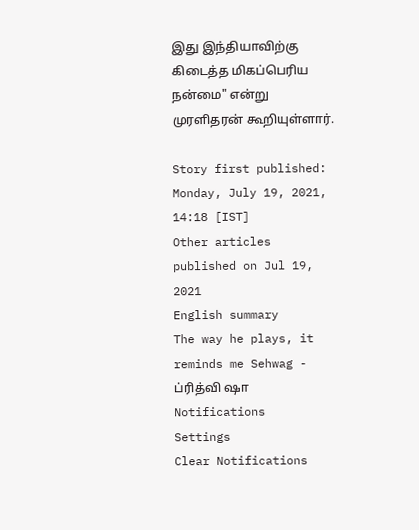இது இந்தியாவிற்கு கிடைத்த மிகப்பெரிய நன்மை" என்று முரளிதரன் கூறியுள்ளார்.

Story first published: Monday, July 19, 2021, 14:18 [IST]
Other articles published on Jul 19, 2021
English summary
The way he plays, it reminds me Sehwag - ப்ரித்வி ஷா
Notifications
Settings
Clear Notifications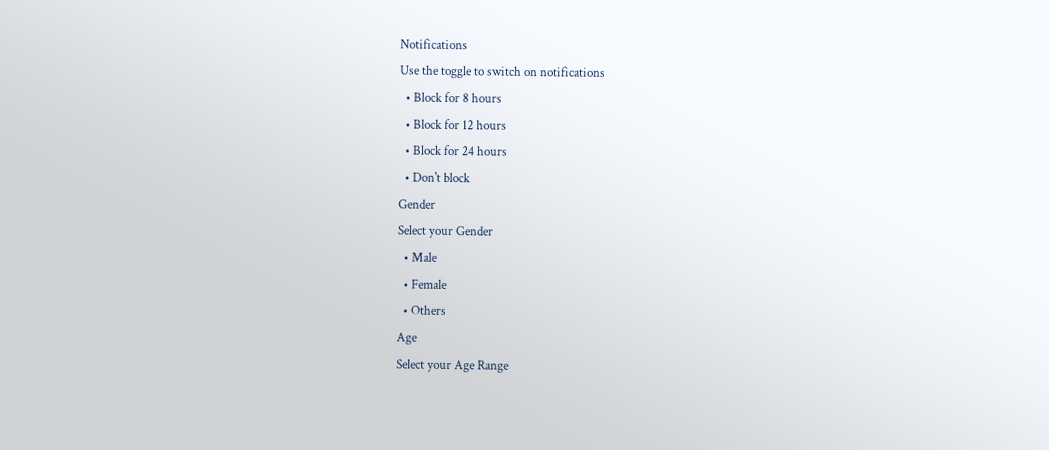Notifications
Use the toggle to switch on notifications
  • Block for 8 hours
  • Block for 12 hours
  • Block for 24 hours
  • Don't block
Gender
Select your Gender
  • Male
  • Female
  • Others
Age
Select your Age Range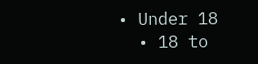• Under 18
  • 18 to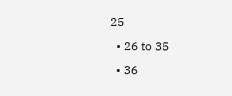25
  • 26 to 35
  • 36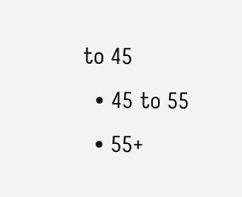to 45
  • 45 to 55
  • 55+